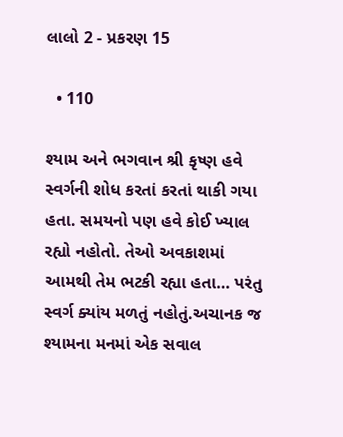લાલો 2 - પ્રકરણ 15

  • 110

શ્યામ અને ભગવાન શ્રી કૃષ્ણ હવે સ્વર્ગની શોધ કરતાં કરતાં થાકી ગયા હતા. સમયનો પણ હવે કોઈ ખ્યાલ રહ્યો નહોતો. તેઓ અવકાશમાં આમથી તેમ ભટકી રહ્યા હતા… પરંતુ સ્વર્ગ ક્યાંય મળતું નહોતું.અચાનક જ શ્યામના મનમાં એક સવાલ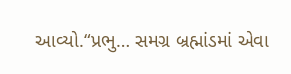આવ્યો.“પ્રભુ… સમગ્ર બ્રહ્માંડમાં એવા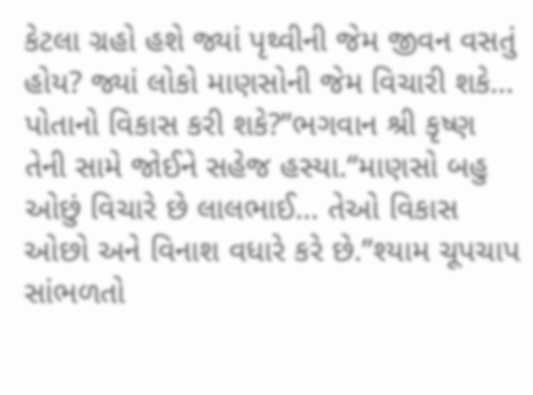કેટલા ગ્રહો હશે જ્યાં પૃથ્વીની જેમ જીવન વસતું હોય? જ્યાં લોકો માણસોની જેમ વિચારી શકે… પોતાનો વિકાસ કરી શકે?”ભગવાન શ્રી કૃષ્ણ તેની સામે જોઈને સહેજ હસ્યા.“માણસો બહુ ઓછું વિચારે છે લાલભાઈ… તેઓ વિકાસ ઓછો અને વિનાશ વધારે કરે છે.”શ્યામ ચૂપચાપ સાંભળતો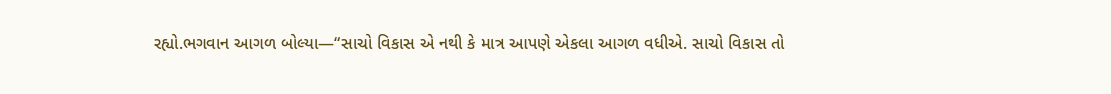રહ્યો.ભગવાન આગળ બોલ્યા—“સાચો વિકાસ એ નથી કે માત્ર આપણે એકલા આગળ વધીએ. સાચો વિકાસ તો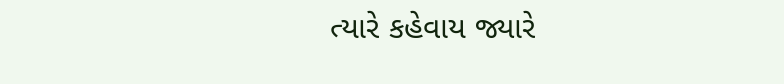ત્યારે કહેવાય જ્યારે